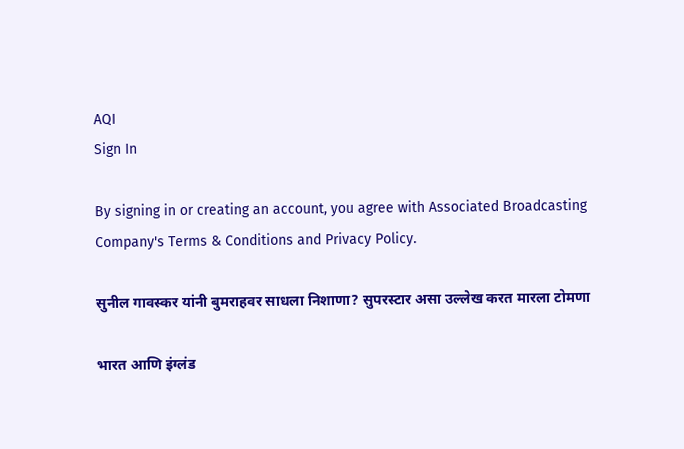AQI
Sign In

By signing in or creating an account, you agree with Associated Broadcasting Company's Terms & Conditions and Privacy Policy.

सुनील गावस्कर यांनी बुमराहवर साधला निशाणा? सुपरस्टार असा उल्लेख करत मारला टोमणा

भारत आणि इंग्लंड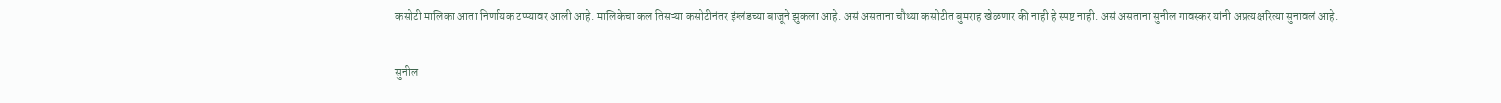कसोटी मालिका आता निर्णायक टप्प्यावर आली आहे. मालिकेचा कल तिसऱ्या कसोटीनंतर इंग्लंडच्या बाजूने झुकला आहे. असं असताना चौथ्या कसोटीत बुमराह खेळणार की नाही हे स्पष्ट नाही. असं असताना सुनील गावस्कर यांनी अप्रत्यक्षरित्या सुनावलं आहे.

सुनील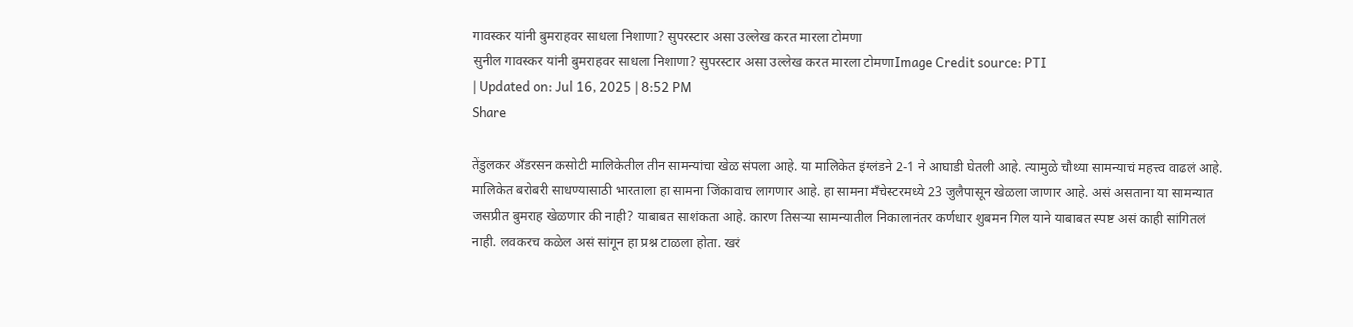गावस्कर यांनी बुमराहवर साधला निशाणा? सुपरस्टार असा उल्लेख करत मारला टोमणा
सुनील गावस्कर यांनी बुमराहवर साधला निशाणा? सुपरस्टार असा उल्लेख करत मारला टोमणाImage Credit source: PTI
| Updated on: Jul 16, 2025 | 8:52 PM
Share

तेंडुलकर अँडरसन कसोटी मालिकेतील तीन सामन्यांचा खेळ संपला आहे. या मालिकेत इंग्लंडने 2-1 ने आघाडी घेतली आहे. त्यामुळे चौथ्या सामन्याचं महत्त्व वाढलं आहे. मालिकेत बरोबरी साधण्यासाठी भारताला हा सामना जिंकावाच लागणार आहे. हा सामना मँचेस्टरमध्ये 23 जुलैपासून खेळला जाणार आहे. असं असताना या सामन्यात जसप्रीत बुमराह खेळणार की नाही? याबाबत साशंकता आहे. कारण तिसऱ्या सामन्यातील निकालानंतर कर्णधार शुबमन गिल याने याबाबत स्पष्ट असं काही सांगितलं नाही. लवकरच कळेल असं सांगून हा प्रश्न टाळला होता. खरं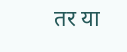तर या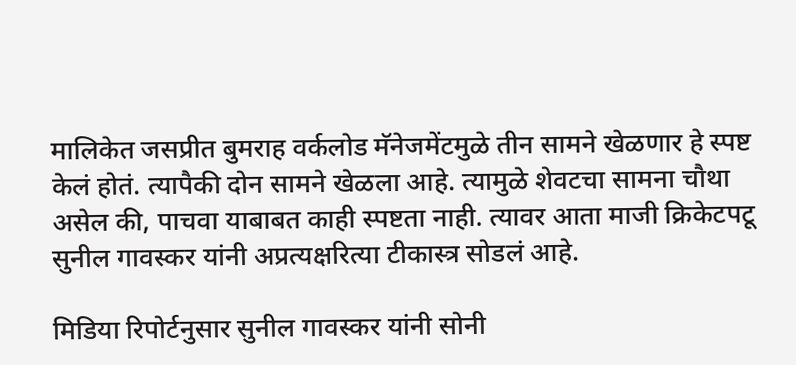मालिकेत जसप्रीत बुमराह वर्कलोड मॅनेजमेंटमुळे तीन सामने खेळणार हे स्पष्ट केलं होतं. त्यापैकी दोन सामने खेळला आहे. त्यामुळे शेवटचा सामना चौथा असेल की, पाचवा याबाबत काही स्पष्टता नाही. त्यावर आता माजी क्रिकेटपटू सुनील गावस्कर यांनी अप्रत्यक्षरित्या टीकास्त्र सोडलं आहे.

मिडिया रिपोर्टनुसार सुनील गावस्कर यांनी सोनी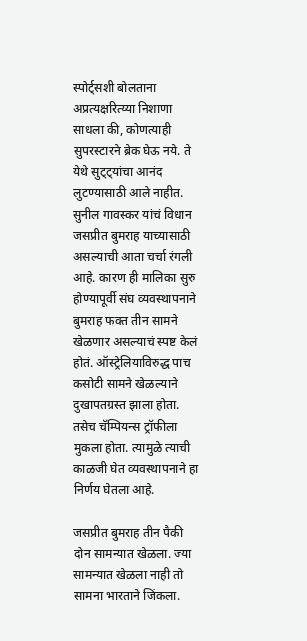स्पोर्ट्सशी बोलताना अप्रत्यक्षरित्य्या निशाणा साधला की, कोणत्याही सुपरस्टारने ब्रेक घेऊ नये. ते येथे सुट्ट्यांचा आनंद लुटण्यासाठी आले नाहीत. सुनील गावस्कर यांचं विधान जसप्रीत बुमराह याच्यासाठी असल्याची आता चर्चा रंगली आहे. कारण ही मालिका सुरु होण्यापूर्वी संघ व्यवस्थापनाने बुमराह फक्त तीन सामने खेळणार असल्याचं स्पष्ट केलं होतं. ऑस्ट्रेलियाविरुद्ध पाच कसोटी सामने खेळल्याने दुखापतग्रस्त झाला होता. तसेच चॅम्पियन्स ट्रॉफीला मुकला होता. त्यामुळे त्याची काळजी घेत व्यवस्थापनाने हा निर्णय घेतला आहे.

जसप्रीत बुमराह तीन पैकी दोन सामन्यात खेळला. ज्या सामन्यात खेळला नाही तो सामना भारताने जिंकला.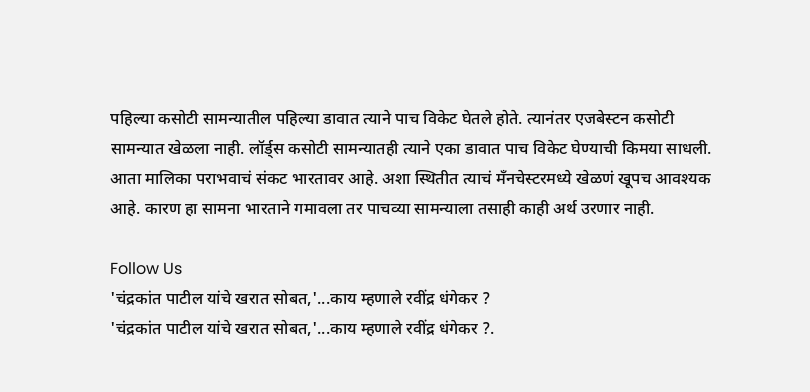पहिल्या कसोटी सामन्यातील पहिल्या डावात त्याने पाच विकेट घेतले होते. त्यानंतर एजबेस्टन कसोटी सामन्यात खेळला नाही. लॉर्ड्स कसोटी सामन्यातही त्याने एका डावात पाच विकेट घेण्याची किमया साधली. आता मालिका पराभवाचं संकट भारतावर आहे. अशा स्थितीत त्याचं मँनचेस्टरमध्ये खेळणं खूपच आवश्यक आहे. कारण हा सामना भारताने गमावला तर पाचव्या सामन्याला तसाही काही अर्थ उरणार नाही.

Follow Us
'चंद्रकांत पाटील यांचे खरात सोबत,'...काय म्हणाले रवींद्र धंगेकर ?
'चंद्रकांत पाटील यांचे खरात सोबत,'...काय म्हणाले रवींद्र धंगेकर ?.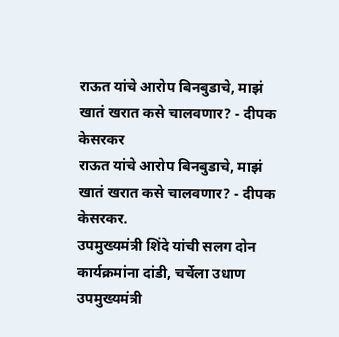राऊत यांचे आरोप बिनबुडाचे, माझं खातं खरात कसे चालवणार? - दीपक केसरकर
राऊत यांचे आरोप बिनबुडाचे, माझं खातं खरात कसे चालवणार? - दीपक केसरकर.
उपमुख्यमंत्री शिंदे यांची सलग दोन कार्यक्रमांना दांडी, चर्चेला उधाण
उपमुख्यमंत्री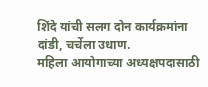शिंदे यांची सलग दोन कार्यक्रमांना दांडी, चर्चेला उधाण.
महिला आयोगाच्या अध्यक्षपदासाठी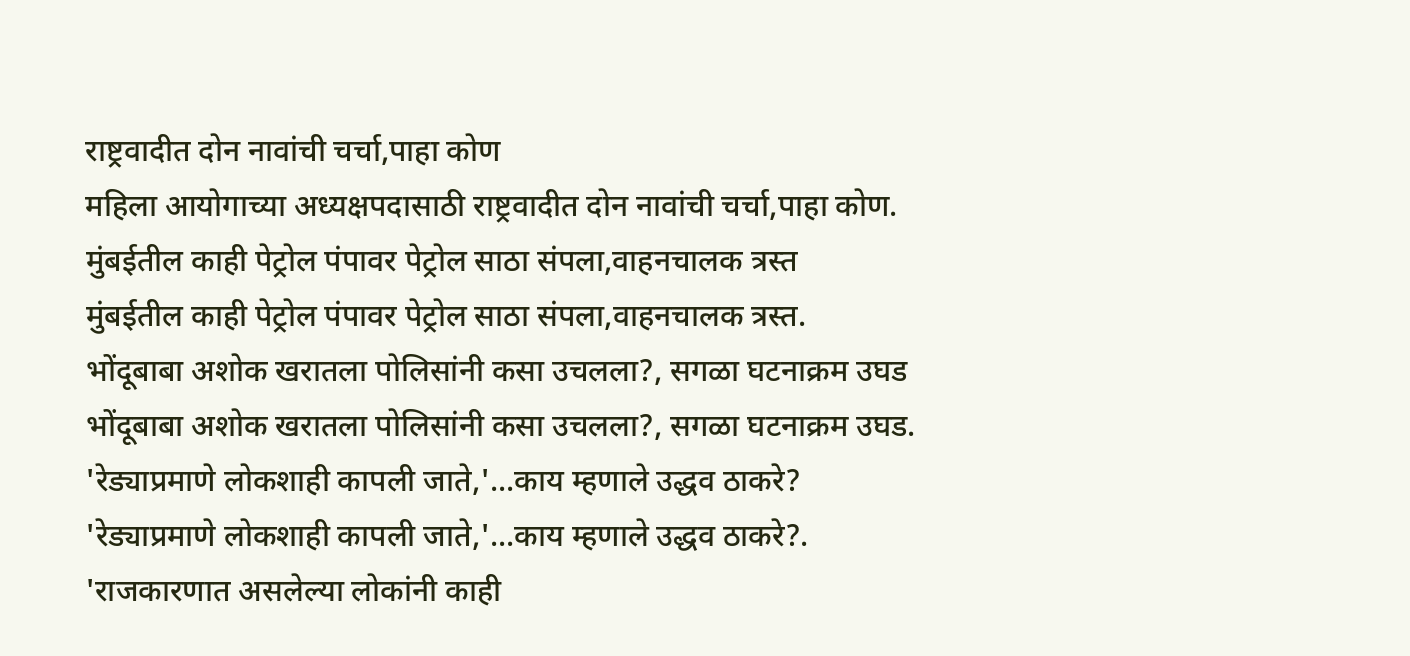राष्ट्रवादीत दोन नावांची चर्चा,पाहा कोण
महिला आयोगाच्या अध्यक्षपदासाठी राष्ट्रवादीत दोन नावांची चर्चा,पाहा कोण.
मुंबईतील काही पेट्रोल पंपावर पेट्रोल साठा संपला,वाहनचालक त्रस्त
मुंबईतील काही पेट्रोल पंपावर पेट्रोल साठा संपला,वाहनचालक त्रस्त.
भोंदूबाबा अशोक खरातला पोलिसांनी कसा उचलला?, सगळा घटनाक्रम उघड
भोंदूबाबा अशोक खरातला पोलिसांनी कसा उचलला?, सगळा घटनाक्रम उघड.
'रेड्याप्रमाणे लोकशाही कापली जाते,'...काय म्हणाले उद्धव ठाकरे?
'रेड्याप्रमाणे लोकशाही कापली जाते,'...काय म्हणाले उद्धव ठाकरे?.
'राजकारणात असलेल्या लोकांनी काही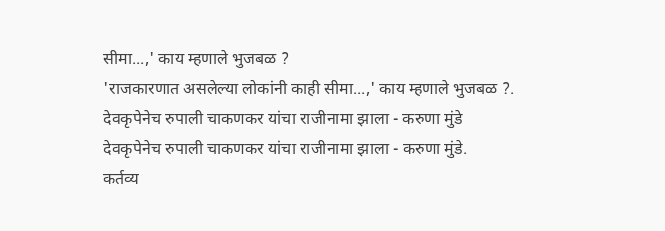सीमा...,' काय म्हणाले भुजबळ ?
'राजकारणात असलेल्या लोकांनी काही सीमा...,' काय म्हणाले भुजबळ ?.
देवकृपेनेच रुपाली चाकणकर यांचा राजीनामा झाला - करुणा मुंडे
देवकृपेनेच रुपाली चाकणकर यांचा राजीनामा झाला - करुणा मुंडे.
कर्तव्य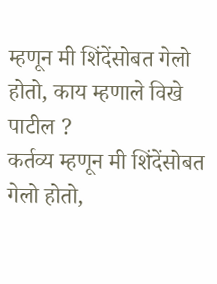म्हणून मी शिंदेंसोबत गेलो होतो, काय म्हणाले विखे पाटील ?
कर्तव्य म्हणून मी शिंदेंसोबत गेलो होतो,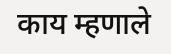काय म्हणाले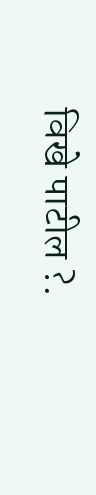विखे पाटील ?.